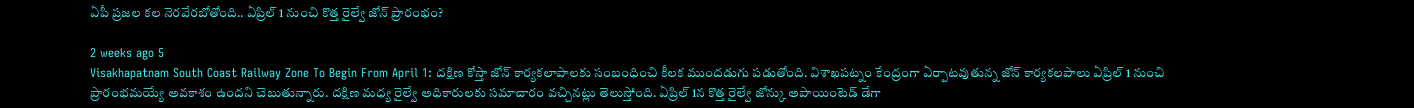ఏపీ ప్రజల కల నెరవేరబోతోంది.. ఏప్రిల్ 1 నుంచి కొత్త రైల్వే జోన్ ప్రారంభం?

2 weeks ago 5
Visakhapatnam South Coast Railway Zone To Begin From April 1: దక్షిణ కోస్తా జోన్‌ కార్యకలాపాలకు సంబంధించి కీలక ముందడుగు పడుతోంది. విశాఖపట్నం కేంద్రంగా ఏర్పాటవుతున్న జోన్‌ కార్యకలపాలు ఏప్రిల్ 1 నుంచి ప్రారంభమయ్యే అవకాశం ఉందని చెబుతున్నారు. దక్షిణ మధ్య రైల్వే అధికారులకు సమాచారం వచ్చినట్లు తెలుస్తోంది. ఏప్రిల్ 1న కొత్త రైల్వే జోన్కు అపాయింటెడ్ డేగా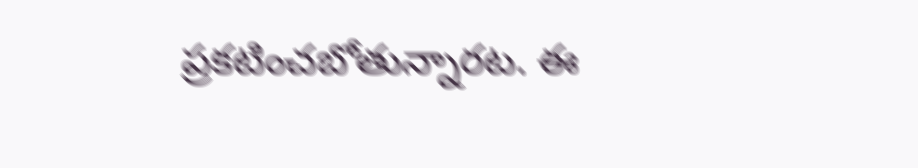ప్రకటించబోతున్నారట. ఈ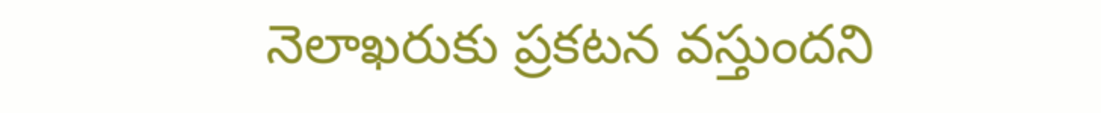నెలాఖరుకు ప్రకటన వస్తుందని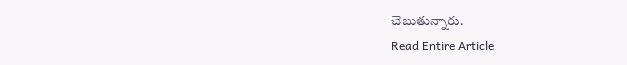చెబుతున్నారు.
Read Entire Article